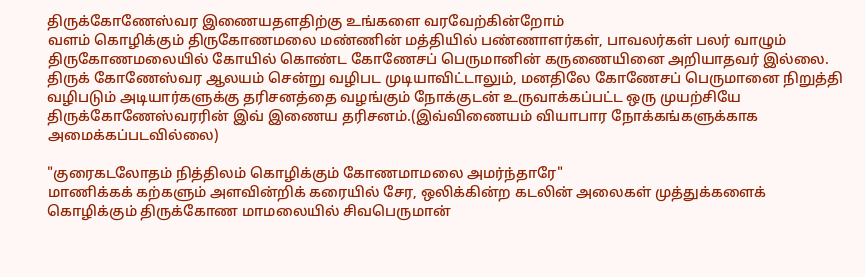திருக்கோணேஸ்வர இணையதளதிற்கு உங்களை வரவேற்கின்றோம்
வளம் கொழிக்கும் திருகோணமலை மண்ணின் மத்தியில் பண்ணாளர்கள், பாவலர்கள் பலர் வாழும் திருகோணமலையில் கோயில் கொண்ட கோணேசப் பெருமானின் கருணையினை அறியாதவர் இல்லை. திருக் கோணேஸ்வர ஆலயம் சென்று வழிபட முடியாவிட்டாலும், மனதிலே கோணேசப் பெருமானை நிறுத்தி வழிபடும் அடியார்களுக்கு தரிசனத்தை வழங்கும் நோக்குடன் உருவாக்கப்பட்ட ஒரு முயற்சியே திருக்கோணேஸ்வரரின் இவ் இணைய தரிசனம்.(இவ்விணையம் வியாபார நோக்கங்களுக்காக அமைக்கப்படவில்லை)

"குரைகடலோதம் நித்திலம் கொழிக்கும் கோணமாமலை அமர்ந்தாரே"
மாணிக்கக் கற்களும் அளவின்றிக் கரையில் சேர, ஒலிக்கின்ற கடலின் அலைகள் முத்துக்களைக் கொழிக்கும் திருக்கோண மாமலையில் சிவபெருமான்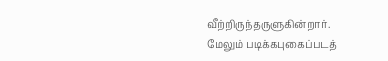வீற்றிருந்தருளுகின்றார்.
மேலும் படிக்கபுகைப்படத்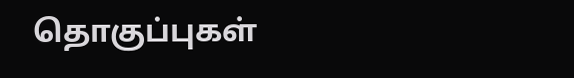தொகுப்புகள்